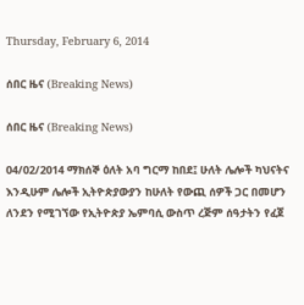Thursday, February 6, 2014

ሰበር ዜና (Breaking News)

ሰበር ዜና (Breaking News)

04/02/2014 ማክሰኞ ዕለት አባ ግርማ ከበደ፤ ሁለት ሌሎች ካህናትና እንዲሁም ሌሎች ኢትዮጵያውያን ከሁለት የውጪ ሰዎች ጋር በመሆን ለንደን የሚገኘው የኢትዮጵያ ኤምባሲ ውስጥ ረጅም ሰዓታትን የፈጀ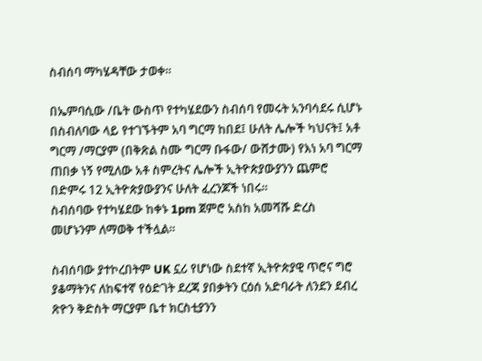ስብሰባ ማካሄዳቸው ታወቀ።

በኤምባሲው /ቤት ውስጥ የተካሄደውን ስብሰባ የመሩት አንባሳደሩ ሲሆኑ በስብለባው ላይ የተገኙትም አባ ግርማ ከበደ፤ ሁለት ሌሎች ካህናት፤ አቶ ግርማ /ማርያም (በቅጽል ስሙ ግርማ ቡፋው/ ውሸታሙ) የእነ አባ ግርማ ጠበቃ ነኝ የሚለው አቶ ስምረትና ሌሎች ኢትዮጵያውያንን ጨምሮ በድምሩ 12 ኢትዮጵያውያንና ሁለት ፈረንጆች ነበሩ።
ስብሰባው የተካሄደው ከቀኑ 1pm ጀምሮ አስከ አመሻሹ ድረስ መሆኑንም ለማወቅ ተችሏል።

ስብሰባው ያተኮረበትም UK ኗሪ የሆነው ስደተኛ ኢትዮጵያዊ ጥሮና ግሮ ያቆማትንና ለከፍተኛ የዕድገት ደረጃ ያበቃትን ርዕሰ አድባራት ለንደን ደብረ ጽዮን ቅድስት ማርያም ቤተ ክርስቲያንን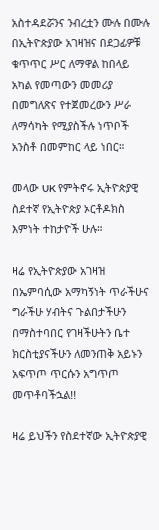አስተዳደሯንና ንብረቷን ሙሉ በሙሉ በኢትዮጵያው አገዛዝና በደጋፊዎቹ ቁጥጥር ሥር ለማዋል ከበላይ አካል የመጣውን መመሪያ በመግለጽና የተጀመረውን ሥራ ለማሳካት የሚያስችሉ ነጥቦች አንስቶ በመምከር ላይ ነበር።

መላው UK የምትኖሩ ኢትዮጵያዊ ስደተኛ የኢትዮጵያ ኦርቶዶክስ እምነት ተከታዮች ሁሉ።

ዛሬ የኢትዮጵያው አገዛዝ በኤምባሲው አማካኝነት ጥራችሁና ግራችሁ ሃብትና ጉልበታችሁን በማስተባበር የገዛችሁትን ቤተ ክርስቲያናችሁን ለመንጠቅ አይኑን አፍጥጦ ጥርሱን አግጥጦ መጥቶባችኋል!!

ዛሬ ይህችን የስደተኛው ኢትዮጵያዊ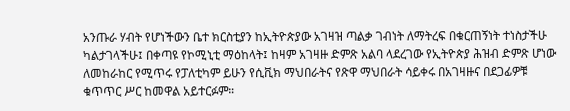አንጡራ ሃብት የሆነችውን ቤተ ክርስቲያን ከኢትዮጵያው አገዛዝ ጣልቃ ገብነት ለማትረፍ በቁርጠኝነት ተነስታችሁ ካልታገላችሁ፤ በቀጣዩ የኮሚኒቲ ማዕከላት፤ ከዛም አገዛዙ ድምጽ አልባ ላደረገው የኢትዮጵያ ሕዝብ ድምጽ ሆነው ለመከራከር የሚጥሩ የፓለቲካም ይሁን የሲቪክ ማህበራትና የጽዋ ማህበራት ሳይቀሩ በአገዛዙና በደጋፊዎቹ ቁጥጥር ሥር ከመዋል አይተርፉም።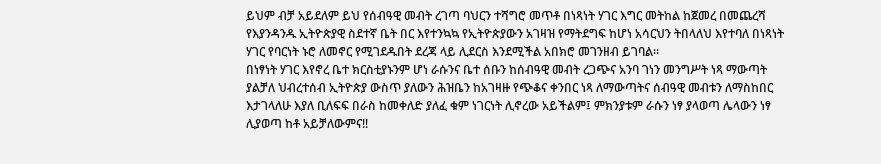ይህም ብቻ አይደለም ይህ የሰብዓዊ መብት ረገጣ ባህርን ተሻግሮ መጥቶ በነጻነት ሃገር እግር መትከል ከጀመረ በመጨረሻ የእያንዳንዱ ኢትዮጵያዊ ስደተኛ ቤት በር እየተንኳኳ የኢትዮጵያውን አገዛዝ የማትደግፍ ከሆነ አሳርህን ትበላለህ እየተባለ በነጻነት ሃገር የባርነት ኑሮ ለመኖር የሚገደዱበት ደረጃ ላይ ሊደርስ እንደሚችል አበክሮ መገንዘብ ይገባል።
በነፃነት ሃገር እየኖረ ቤተ ክርስቲያኑንም ሆነ ራሱንና ቤተ ሰቡን ከሰብዓዊ መብት ረጋጭና አንባ ገነን መንግሥት ነጻ ማውጣት ያልቻለ ህብረተሰብ ኢትዮጵያ ውስጥ ያለውን ሕዝቤን ከአገዛዙ የጭቆና ቀንበር ነጻ ለማውጣትና ሰብዓዊ መብቱን ለማስከበር እታገላለሁ እያለ ቢለፍፍ በራስ ከመቀለድ ያለፈ ቁም ነገርነት ሊኖረው አይችልም፤ ምክንያቱም ራሱን ነፃ ያላወጣ ሌላውን ነፃ ሊያወጣ ከቶ አይቻለውምና!!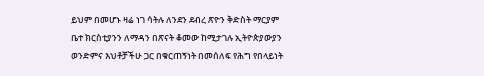ይህም በመሆኑ ዛሬ ነገ ሳትሉ ለንደን ደብረ ጽዮን ቅድስት ማርያም ቤተ ክርስቲያንን ለማዳን በጽናት ቆመው ከሚታገሉ ኢትዮጵያውያን ወንድምና እህቶቻችሁ ጋር በቁርጠኝነት በመሰለፍ የሕግ የበላይነት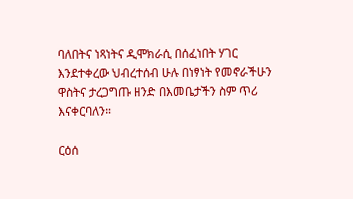ባለበትና ነጻነትና ዲሞክራሲ በሰፈነበት ሃገር እንደተቀረው ህብረተሰብ ሁሉ በነፃነት የመኖራችሁን ዋስትና ታረጋግጡ ዘንድ በእመቤታችን ስም ጥሪ እናቀርባለን።

ርዕሰ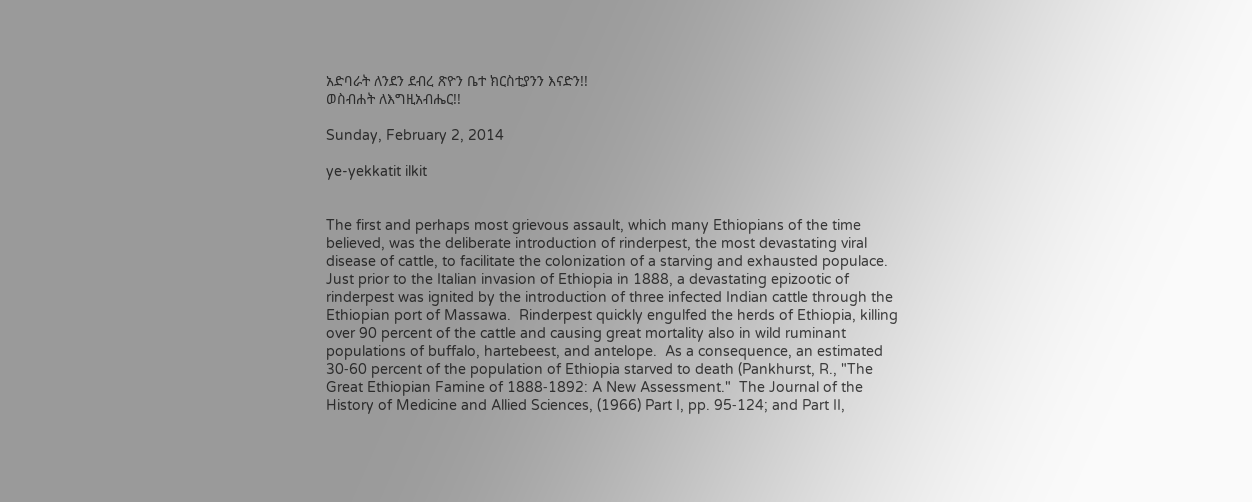አድባራት ለንደን ደብረ ጽዮን ቤተ ክርስቲያንን እናድን!!
ወስብሐት ለእግዚአብሔር!!

Sunday, February 2, 2014

ye-yekkatit ilkit


The first and perhaps most grievous assault, which many Ethiopians of the time believed, was the deliberate introduction of rinderpest, the most devastating viral disease of cattle, to facilitate the colonization of a starving and exhausted populace.  Just prior to the Italian invasion of Ethiopia in 1888, a devastating epizootic of rinderpest was ignited by the introduction of three infected Indian cattle through the Ethiopian port of Massawa.  Rinderpest quickly engulfed the herds of Ethiopia, killing over 90 percent of the cattle and causing great mortality also in wild ruminant populations of buffalo, hartebeest, and antelope.  As a consequence, an estimated 30‑60 percent of the population of Ethiopia starved to death (Pankhurst, R., "The Great Ethiopian Famine of 1888‑1892: A New Assessment."  The Journal of the History of Medicine and Allied Sciences, (1966) Part I, pp. 95‑124; and Part II,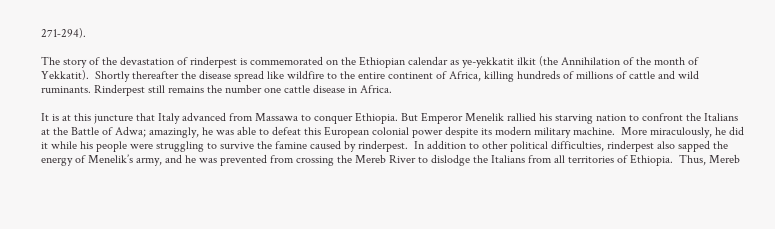271‑294).

The story of the devastation of rinderpest is commemorated on the Ethiopian calendar as ye-yekkatit ilkit (the Annihilation of the month of Yekkatit).  Shortly thereafter the disease spread like wildfire to the entire continent of Africa, killing hundreds of millions of cattle and wild ruminants. Rinderpest still remains the number one cattle disease in Africa.

It is at this juncture that Italy advanced from Massawa to conquer Ethiopia. But Emperor Menelik rallied his starving nation to confront the Italians at the Battle of Adwa; amazingly, he was able to defeat this European colonial power despite its modern military machine.  More miraculously, he did it while his people were struggling to survive the famine caused by rinderpest.  In addition to other political difficulties, rinderpest also sapped the energy of Menelik’s army, and he was prevented from crossing the Mereb River to dislodge the Italians from all territories of Ethiopia.  Thus, Mereb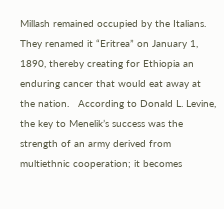Millash remained occupied by the Italians.  They renamed it “Eritrea” on January 1, 1890, thereby creating for Ethiopia an enduring cancer that would eat away at the nation.   According to Donald L. Levine, the key to Menelik’s success was the strength of an army derived from multiethnic cooperation; it becomes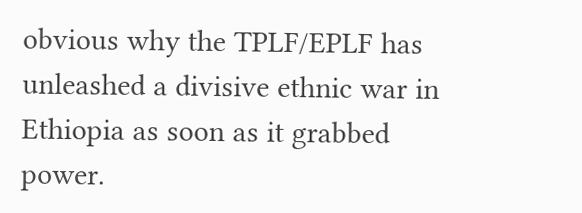obvious why the TPLF/EPLF has unleashed a divisive ethnic war in Ethiopia as soon as it grabbed power.